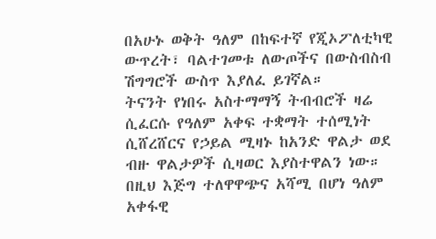በአሁኑ ወቅት ዓለም በከፍተኛ የጂኦፖለቲካዊ ውጥረት፣ ባልተገመቱ ለውጦችና በውስብስብ ሽግግሮች ውስጥ እያለፈ ይገኛል።
ትናንት የነበሩ አስተማማኝ ትብብሮች ዛሬ ሲፈርሱ የዓለም አቀፍ ተቋማት ተሰሚነት ሲሸረሸርና የኃይል ሚዛኑ ከአንድ ዋልታ ወደ ብዙ ዋልታዎች ሲዛወር እያስተዋልን ነው።
በዚህ እጅግ ተለዋዋጭና አሻሚ በሆነ ዓለም አቀፋዊ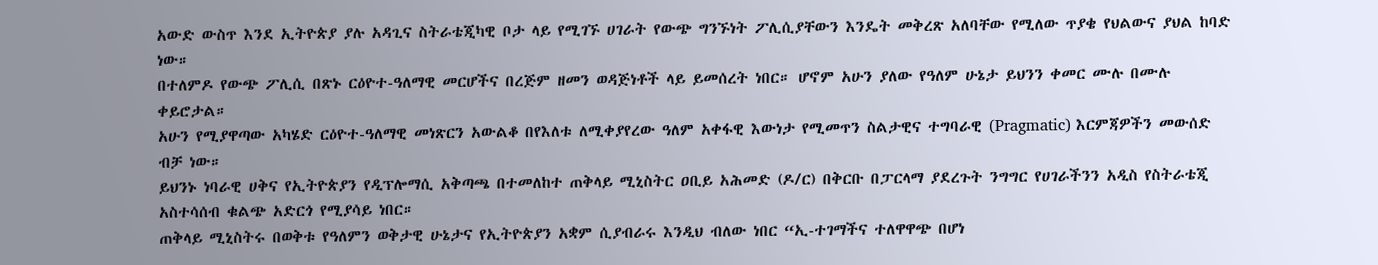አውድ ውስጥ እንደ ኢትዮጵያ ያሉ አዳጊና ስትራቴጂካዊ ቦታ ላይ የሚገኙ ሀገራት የውጭ ግንኙነት ፖሊሲያቸውን እንዴት መቅረጽ አለባቸው የሚለው ጥያቄ የህልውና ያህል ከባድ ነው።
በተለምዶ የውጭ ፖሊሲ በጽኑ ርዕዮተ-ዓለማዊ መርሆችና በረጅም ዘመን ወዳጅነቶች ላይ ይመሰረት ነበር። ሆኖም አሁን ያለው የዓለም ሁኔታ ይህንን ቀመር ሙሉ በሙሉ ቀይሮታል።
አሁን የሚያዋጣው አካሄድ ርዕዮተ-ዓለማዊ መነጽርን አውልቆ በየእለቱ ለሚቀያየረው ዓለም አቀፋዊ እውነታ የሚመጥን ስልታዊና ተግባራዊ (Pragmatic) እርምጃዎችን መውሰድ ብቻ ነው።
ይህንኑ ነባራዊ ሀቅና የኢትዮጵያን የዲፕሎማሲ አቅጣጫ በተመለከተ ጠቅላይ ሚኒስትር ዐቢይ አሕመድ (ዶ/ር) በቅርቡ በፓርላማ ያደረጉት ንግግር የሀገራችንን አዲስ የስትራቴጂ አስተሳሰብ ቁልጭ አድርጎ የሚያሳይ ነበር።
ጠቅላይ ሚኒስትሩ በወቅቱ የዓለምን ወቅታዊ ሁኔታና የኢትዮጵያን አቋም ሲያብራሩ እንዲህ ብለው ነበር “ኢ-ተገማችና ተለዋዋጭ በሆነ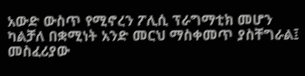አውድ ውስጥ የሚኖረን ፖሊሲ ፕራግማቲክ መሆን ካልቻለ በቋሚነት አንድ መርህ ማስቀመጥ ያስቸግራል፤ መስፈሪያው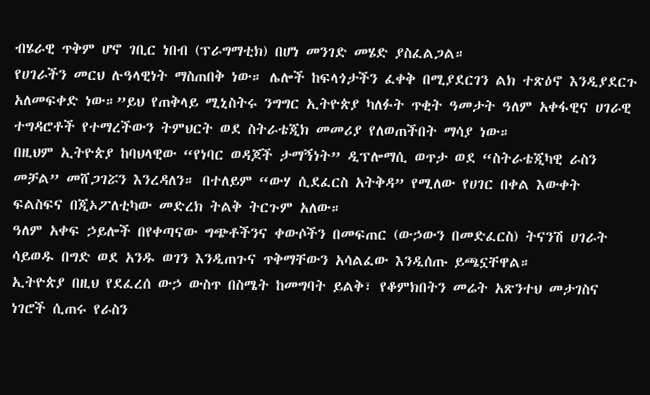ብሄራዊ ጥቅም ሆኖ ገቢር ነበብ (ፕራግማቲክ) በሆነ መንገድ መሄድ ያስፈልጋል።
የሀገራችን መርህ ሉዓላዊነት ማስጠበቅ ነው። ሌሎች ከፍላጎታችን ፈቀቅ በሚያደርገን ልክ ተጽዕኖ እንዲያደርጉ አለመፍቀድ ነው።”ይህ የጠቅላይ ሚኒስትሩ ንግግር ኢትዮጵያ ካለፉት ጥቂት ዓመታት ዓለም አቀፋዊና ሀገራዊ ተግዳሮቶች የተማረችውን ትምህርት ወደ ስትራቴጂክ መመሪያ የለወጠችበት ማሳያ ነው።
በዚህም ኢትዮጵያ ከባህላዊው “የነባር ወዳጆች ታማኝነት” ዲፕሎማሲ ወጥታ ወደ “ስትራቴጂካዊ ራስን መቻል” መሸጋገሯን እንረዳለን። በተለይም “ውሃ ሲደፈርስ አትቅዳ” የሚለው የሀገር በቀል እውቀት ፍልስፍና በጂኦፖለቲካው መድረክ ትልቅ ትርጉም አለው።
ዓለም አቀፍ ኃይሎች በየቀጣናው ግጭቶችንና ቀውሶችን በመፍጠር (ውኃውን በመድፈርስ) ትናንሽ ሀገራት ሳይወዱ በግድ ወደ አንዱ ወገን እንዲጠጉና ጥቅማቸውን አሳልፈው እንዲሰጡ ይጫኗቸዋል።
ኢትዮጵያ በዚህ የደፈረሰ ውኃ ውስጥ በስሜት ከመግባት ይልቅ፣ የቆምክበትን መሬት አጽንተህ መታገስና ነገሮች ሲጠሩ የራስን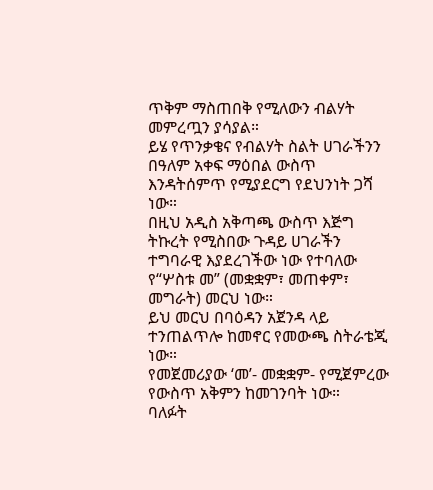ጥቅም ማስጠበቅ የሚለውን ብልሃት መምረጧን ያሳያል።
ይሄ የጥንቃቄና የብልሃት ስልት ሀገራችንን በዓለም አቀፍ ማዕበል ውስጥ እንዳትሰምጥ የሚያደርግ የደህንነት ጋሻ ነው።
በዚህ አዲስ አቅጣጫ ውስጥ እጅግ ትኩረት የሚስበው ጉዳይ ሀገራችን ተግባራዊ እያደረገችው ነው የተባለው የ“ሦስቱ መ” (መቋቋም፣ መጠቀም፣ መግራት) መርህ ነው።
ይህ መርህ በባዕዳን አጀንዳ ላይ ተንጠልጥሎ ከመኖር የመውጫ ስትራቴጂ ነው።
የመጀመሪያው ‘መ’- መቋቋም- የሚጀምረው የውስጥ አቅምን ከመገንባት ነው።
ባለፉት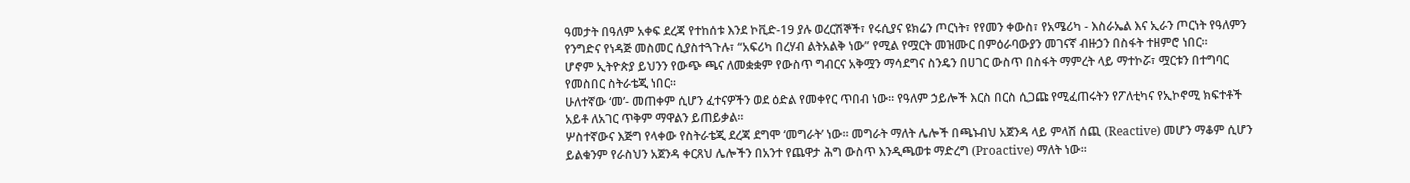ዓመታት በዓለም አቀፍ ደረጃ የተከሰቱ እንደ ኮቪድ-19 ያሉ ወረርሽኞች፣ የሩሲያና ዩክሬን ጦርነት፣ የየመን ቀውስ፣ የአሜሪካ - እስራኤል እና ኢራን ጦርነት የዓለምን የንግድና የነዳጅ መስመር ሲያስተጓጉሉ፣ “አፍሪካ በረሃብ ልትአልቅ ነው” የሚል የሟርት መዝሙር በምዕራባውያን መገናኛ ብዙኃን በስፋት ተዘምሮ ነበር።
ሆኖም ኢትዮጵያ ይህንን የውጭ ጫና ለመቋቋም የውስጥ ግብርና አቅሟን ማሳደግና ስንዴን በሀገር ውስጥ በስፋት ማምረት ላይ ማተኮሯ፣ ሟርቱን በተግባር የመስበር ስትራቴጂ ነበር።
ሁለተኛው ‘መ’- መጠቀም ሲሆን ፈተናዎችን ወደ ዕድል የመቀየር ጥበብ ነው። የዓለም ኃይሎች እርስ በርስ ሲጋጩ የሚፈጠሩትን የፖለቲካና የኢኮኖሚ ክፍተቶች አይቶ ለአገር ጥቅም ማዋልን ይጠይቃል።
ሦስተኛውና እጅግ የላቀው የስትራቴጂ ደረጃ ደግሞ ‘መግራት’ ነው። መግራት ማለት ሌሎች በጫኑብህ አጀንዳ ላይ ምላሽ ሰጪ (Reactive) መሆን ማቆም ሲሆን ይልቁንም የራስህን አጀንዳ ቀርጸህ ሌሎችን በአንተ የጨዋታ ሕግ ውስጥ እንዲጫወቱ ማድረግ (Proactive) ማለት ነው።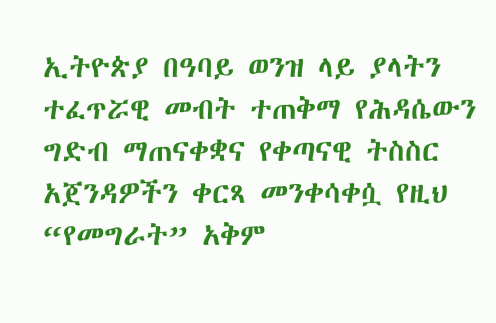ኢትዮጵያ በዓባይ ወንዝ ላይ ያላትን ተፈጥሯዊ መብት ተጠቅማ የሕዳሴውን ግድብ ማጠናቀቋና የቀጣናዊ ትስስር አጀንዳዎችን ቀርጻ መንቀሳቀሷ የዚህ “የመግራት” አቅም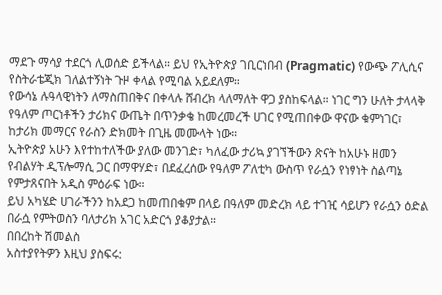ማደጉ ማሳያ ተደርጎ ሊወሰድ ይችላል። ይህ የኢትዮጵያ ገቢርነበብ (Pragmatic) የውጭ ፖሊሲና የስትራቴጂክ ገለልተኝነት ጉዞ ቀላል የሚባል አይደለም።
የውሳኔ ሉዓላዊነትን ለማስጠበቅና በቀላሉ ሸብረክ ላለማለት ዋጋ ያስከፍላል። ነገር ግን ሁለት ታላላቅ የዓለም ጦርነቶችን ታሪክና ውጤት በጥንቃቄ ከመረመረች ሀገር የሚጠበቀው ዋናው ቁምነገር፣ ከታሪክ መማርና የራስን ድክመት በጊዜ መሙላት ነው።
ኢትዮጵያ አሁን እየተከተለችው ያለው መንገድ፣ ካለፈው ታሪኳ ያገኘችውን ጽናት ከአሁኑ ዘመን የብልሃት ዲፕሎማሲ ጋር በማዋሃድ፣ በደፈረሰው የዓለም ፖለቲካ ውስጥ የራሷን የነፃነት ስልጣኔ የምታጸናበት አዲስ ምዕራፍ ነው።
ይህ አካሄድ ሀገራችንን ከአደጋ ከመጠበቁም በላይ በዓለም መድረክ ላይ ተገዢ ሳይሆን የራሷን ዕድል በራሷ የምትወስን ባለታሪክ አገር አድርጎ ያቆያታል።
በበረከት ሽመልስ
አስተያየትዎን እዚህ ያስፍሩ: